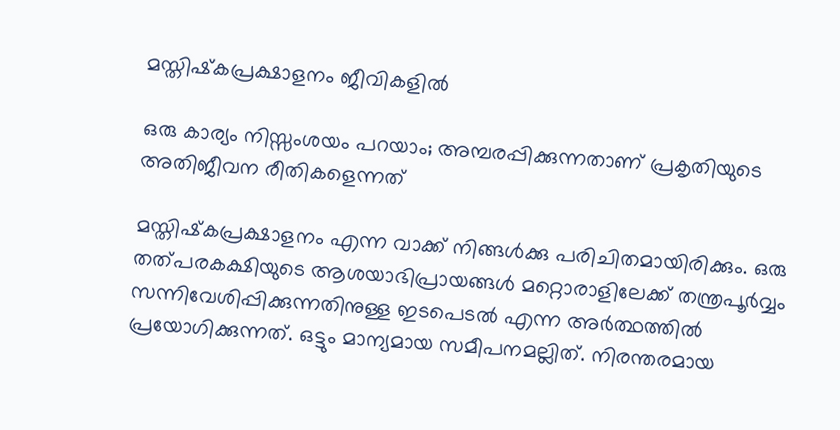മസ്തിഷ്‌കപ്രക്ഷാളനം ജീവികളില്‍

ഒരു കാര്യം നിസ്സംശയം പറയാം; അമ്പരപ്പിക്കുന്നതാണ് പ്രകൃതിയുടെ അതിജീവന രീതികളെന്നത്

മസ്തിഷ്‌കപ്രക്ഷാളനം എന്ന വാക്ക് നിങ്ങള്‍ക്കു പരിചിതമായിരിക്കും. ഒരു തത്പരകക്ഷിയുടെ ആശയാഭിപ്രായങ്ങള്‍ മറ്റൊരാളിലേക്ക് തന്ത്രപൂര്‍വ്വം സന്നിവേശിപ്പിക്കുന്നതിനുള്ള ഇടപെടല്‍ എന്ന അര്‍ത്ഥത്തില്‍ പ്രയോഗിക്കുന്നത്. ഒട്ടും മാന്യമായ സമീപനമല്ലിത്. നിരന്തരമായ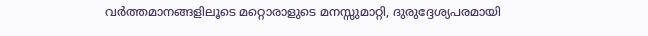വര്‍ത്തമാനങ്ങളിലൂടെ മറ്റൊരാളുടെ മനസ്സുമാറ്റി, ദുരുദ്ദേശ്യപരമായി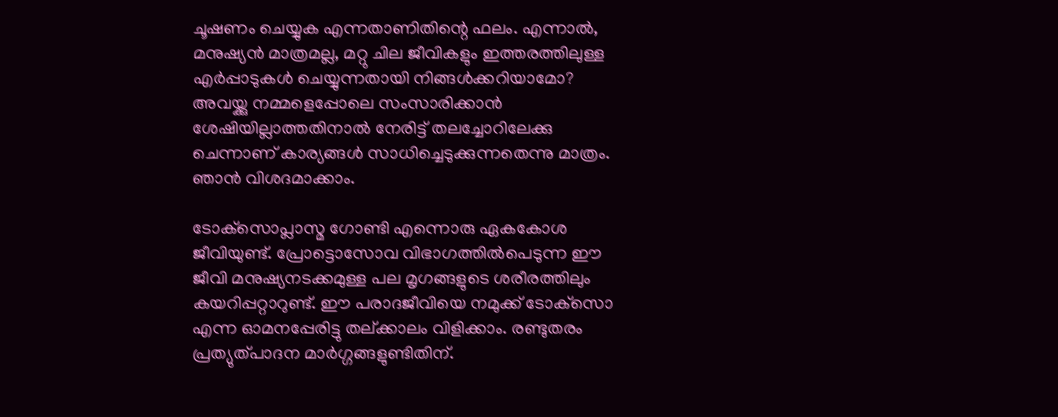ചൂഷണം ചെയ്യുക എന്നതാണിതിന്റെ ഫലം. എന്നാല്‍, മനുഷ്യന്‍ മാത്രമല്ല, മറ്റു ചില ജീവികളും ഇത്തരത്തിലുള്ള എര്‍പ്പാടുകള്‍ ചെയ്യുന്നതായി നിങ്ങള്‍ക്കറിയാമോ? അവയ്ക്കു നമ്മളെപ്പോലെ സംസാരിക്കാന്‍ ശേഷിയില്ലാത്തതിനാല്‍ നേരിട്ട് തലച്ചോറിലേക്കു ചെന്നാണ് കാര്യങ്ങള്‍ സാധിച്ചെടുക്കുന്നതെന്നു മാത്രം. ഞാന്‍ വിശദമാക്കാം.

ടോക്‌സൊപ്ലാസ്മ ഗോണ്ടി എന്നൊരു ഏകകോശ ജീവിയുണ്ട്. പ്രോട്ടൊസോവ വിഭാഗത്തില്‍പെടുന്ന ഈ ജീവി മനുഷ്യനടക്കമുള്ള പല മൃഗങ്ങളുടെ ശരീരത്തിലും കയറിപ്പറ്റാറുണ്ട്. ഈ പരാദജീവിയെ നമുക്ക് ടോക്‌സൊ എന്ന ഓമനപ്പേരിട്ടു തല്ക്കാലം വിളിക്കാം. രണ്ടുതരം പ്രത്യുത്പാദന മാര്‍ഗ്ഗങ്ങളുണ്ടിതിന്.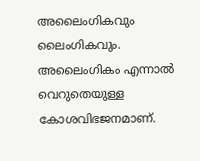അലൈംഗികവും ലൈംഗികവും. അലൈംഗികം എന്നാല്‍ വെറുതെയുള്ള കോശവിഭജനമാണ്.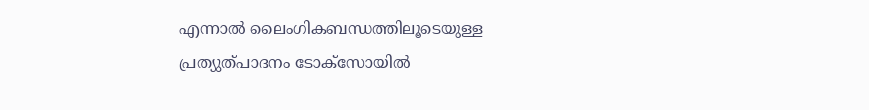എന്നാല്‍ ലൈംഗികബന്ധത്തിലൂടെയുള്ള പ്രത്യുത്പാദനം ടോക്‌സോയില്‍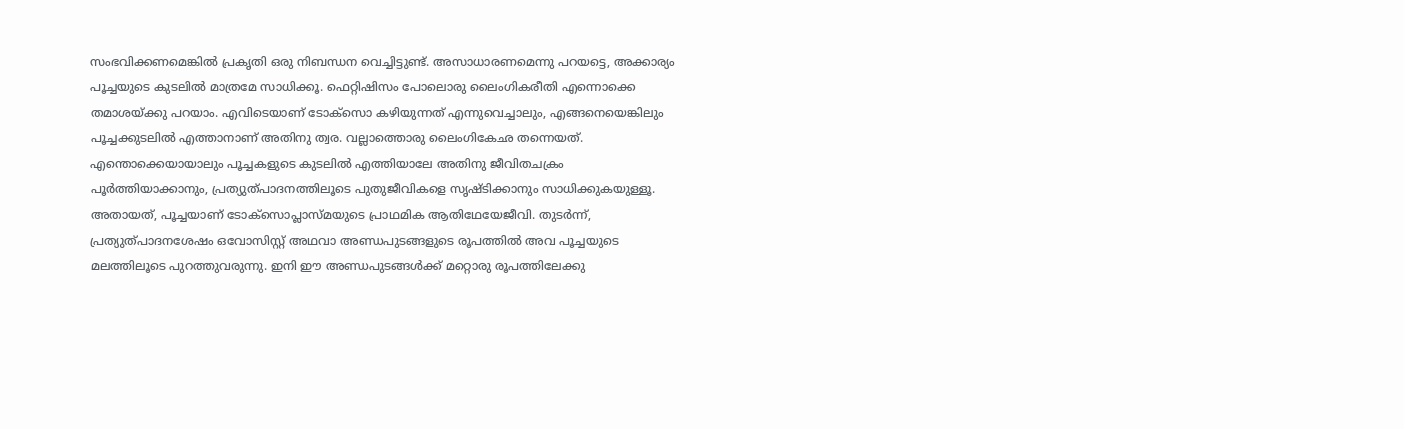സംഭവിക്കണമെങ്കില്‍ പ്രകൃതി ഒരു നിബന്ധന വെച്ചിട്ടുണ്ട്. അസാധാരണമെന്നു പറയട്ടെ, അക്കാര്യം പൂച്ചയുടെ കുടലില്‍ മാത്രമേ സാധിക്കൂ. ഫെറ്റിഷിസം പോലൊരു ലൈംഗികരീതി എന്നൊക്കെ തമാശയ്ക്കു പറയാം. എവിടെയാണ് ടോക്‌സൊ കഴിയുന്നത് എന്നുവെച്ചാലും, എങ്ങനെയെങ്കിലും പൂച്ചക്കുടലില്‍ എത്താനാണ് അതിനു ത്വര. വല്ലാത്തൊരു ലൈംഗികേഛ തന്നെയത്. എന്തൊക്കെയായാലും പൂച്ചകളുടെ കുടലില്‍ എത്തിയാലേ അതിനു ജീവിതചക്രം പൂര്‍ത്തിയാക്കാനും, പ്രത്യുത്പാദനത്തിലൂടെ പുതുജീവികളെ സൃഷ്ടിക്കാനും സാധിക്കുകയുള്ളൂ. അതായത്, പൂച്ചയാണ് ടോക്‌സൊപ്ലാസ്മയുടെ പ്രാഥമിക ആതിഥേയേജീവി. തുടര്‍ന്ന്, പ്രത്യുത്പാദനശേഷം ഒവോസിസ്റ്റ് അഥവാ അണ്ഡപുടങ്ങളുടെ രൂപത്തില്‍ അവ പൂച്ചയുടെ മലത്തിലൂടെ പുറത്തുവരുന്നു. ഇനി ഈ അണ്ഡപുടങ്ങള്‍ക്ക് മറ്റൊരു രൂപത്തിലേക്കു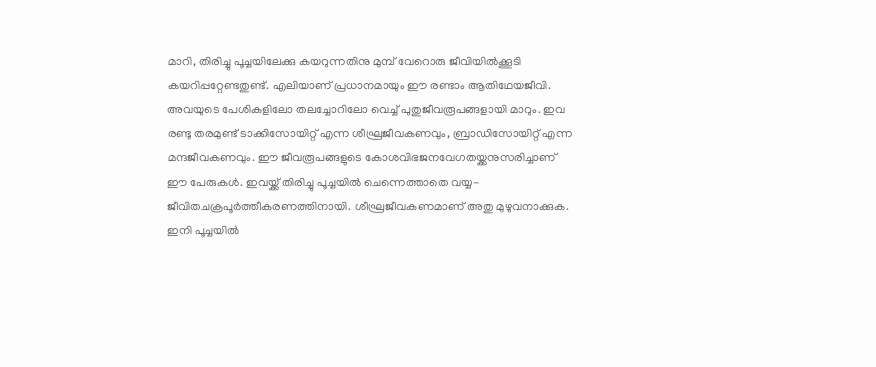മാറി, തിരിച്ചു പൂച്ചയിലേക്കു കയറുന്നതിനു മുമ്പ് വേറൊരു ജീവിയില്‍ക്കൂടി കയറിപ്പറ്റേണ്ടതുണ്ട്. എലിയാണ് പ്രധാനമായും ഈ രണ്ടാം ആതിഥേയജീവി. അവയുടെ പേശികളിലോ തലച്ചോറിലോ വെച്ച് പുതുജീവരൂപങ്ങളായി മാറും. ഇവ രണ്ടു തരമുണ്ട് ടാക്കിസോയിറ്റ് എന്ന ശീഘ്രജീവകണവും, ബ്രാഡിസോയിറ്റ് എന്ന മന്ദജീവകണവും. ഈ ജീവരൂപങ്ങളുടെ കോശവിഭജനവേഗതയ്ക്കനുസരിച്ചാണ് ഈ പേരുകള്‍. ഇവയ്ക്ക് തിരിച്ചു പൂച്ചയില്‍ ചെന്നെത്താതെ വയ്യ- ജീവിതചക്രപൂര്‍ത്തീകരണത്തിനായി. ശീഘ്രജീവകണമാണ് അതു മുഴുവനാക്കുക. ഇനി പൂച്ചയില്‍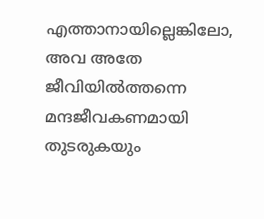എത്താനായില്ലെങ്കിലോ, അവ അതേ ജീവിയില്‍ത്തന്നെ മന്ദജീവകണമായി തുടരുകയും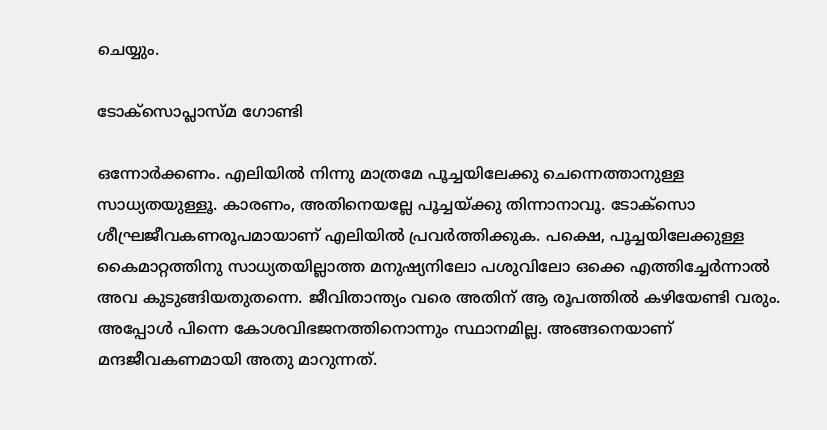ചെയ്യും.

ടോക്‌സൊപ്ലാസ്മ ഗോണ്ടി

ഒന്നോര്‍ക്കണം. എലിയില്‍ നിന്നു മാത്രമേ പൂച്ചയിലേക്കു ചെന്നെത്താനുള്ള സാധ്യതയുള്ളൂ. കാരണം, അതിനെയല്ലേ പൂച്ചയ്ക്കു തിന്നാനാവൂ. ടോക്‌സൊ ശീഘ്രജീവകണരൂപമായാണ് എലിയില്‍ പ്രവര്‍ത്തിക്കുക. പക്ഷെ, പൂച്ചയിലേക്കുള്ള കൈമാറ്റത്തിനു സാധ്യതയില്ലാത്ത മനുഷ്യനിലോ പശുവിലോ ഒക്കെ എത്തിച്ചേര്‍ന്നാല്‍ അവ കുടുങ്ങിയതുതന്നെ. ജീവിതാന്ത്യം വരെ അതിന് ആ രൂപത്തില്‍ കഴിയേണ്ടി വരും. അപ്പോള്‍ പിന്നെ കോശവിഭജനത്തിനൊന്നും സ്ഥാനമില്ല. അങ്ങനെയാണ് മന്ദജീവകണമായി അതു മാറുന്നത്.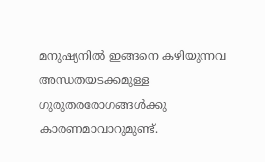മനുഷ്യനില്‍ ഇങ്ങനെ കഴിയുന്നവ അന്ധതയടക്കമുള്ള ഗുരുതരരോഗങ്ങള്‍ക്കു കാരണമാവാറുമുണ്ട്.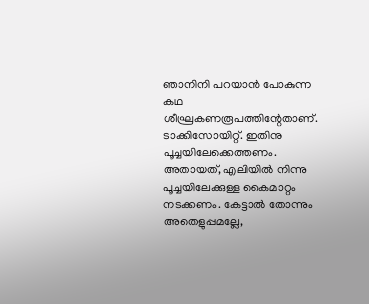ഞാനിനി പറയാന്‍ പോകുന്ന കഥ ശീഘ്രകണരൂപത്തിന്റേതാണ്. ടാക്കിസോയിറ്റ്. ഇതിനു പൂച്ചയിലേക്കെത്തണം. അതായത്, എലിയില്‍ നിന്നു പൂച്ചയിലേക്കുള്ള കൈമാറ്റം നടക്കണം. കേട്ടാല്‍ തോന്നും അതെളുപ്പമല്ലേ,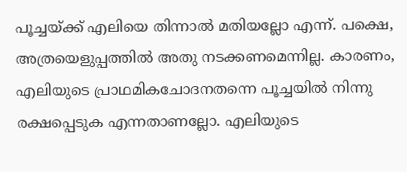പൂച്ചയ്ക്ക് എലിയെ തിന്നാല്‍ മതിയല്ലോ എന്ന്. പക്ഷെ, അത്രയെളുപ്പത്തില്‍ അതു നടക്കണമെന്നില്ല. കാരണം, എലിയുടെ പ്രാഥമികചോദനതന്നെ പൂച്ചയില്‍ നിന്നു രക്ഷപ്പെടുക എന്നതാണല്ലോ. എലിയുടെ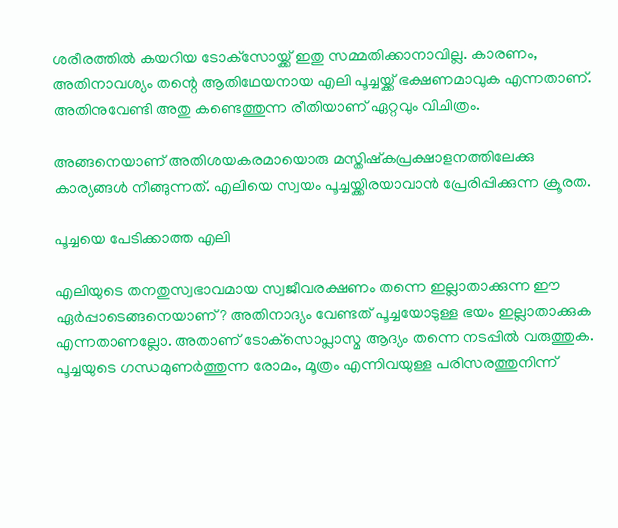ശരീരത്തില്‍ കയറിയ ടോക്‌സോയ്ക്ക് ഇതു സമ്മതിക്കാനാവില്ല. കാരണം, അതിനാവശ്യം തന്റെ ആതിഥേയനായ എലി പൂച്ചയ്ക്ക് ഭക്ഷണമാവുക എന്നതാണ്. അതിനുവേണ്ടി അതു കണ്ടെത്തുന്ന രീതിയാണ് ഏറ്റവും വിചിത്രം.

അങ്ങനെയാണ് അതിശയകരമായൊരു മസ്തിഷ്‌കപ്രക്ഷാളനത്തിലേക്കു കാര്യങ്ങള്‍ നീങ്ങുന്നത്. എലിയെ സ്വയം പൂച്ചയ്ക്കിരയാവാന്‍ പ്രേരിപ്പിക്കുന്ന ക്രൂരത.

പൂച്ചയെ പേടിക്കാത്ത എലി

എലിയുടെ തനതുസ്വഭാവമായ സ്വജീവരക്ഷണം തന്നെ ഇല്ലാതാക്കുന്ന ഈ ഏര്‍പ്പാടെങ്ങനെയാണ്? അതിനാദ്യം വേണ്ടത് പൂച്ചയോടുള്ള ഭയം ഇല്ലാതാക്കുക എന്നതാണല്ലോ. അതാണ് ടോക്‌സൊപ്ലാസ്മ ആദ്യം തന്നെ നടപ്പില്‍ വരുത്തുക. പൂച്ചയുടെ ഗന്ധമുണര്‍ത്തുന്ന രോമം, മൂത്രം എന്നിവയുള്ള പരിസരത്തുനിന്ന്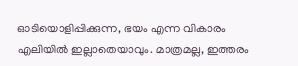ഓടിയൊളിപ്പിക്കുന്ന, ഭയം എന്ന വികാരം എലിയില്‍ ഇല്ലാതെയാവും. മാത്രമല്ല, ഇത്തരം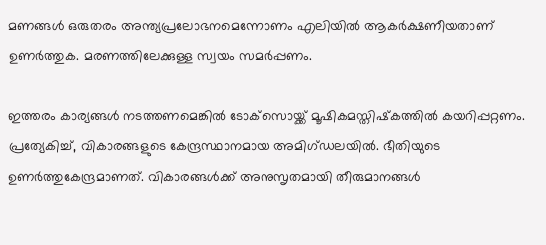മണങ്ങള്‍ ഒരുതരം അന്ത്യപ്രലോഭനമെന്നോണം എലിയില്‍ ആകര്‍ക്ഷണീയതാണ് ഉണര്‍ത്തുക. മരണത്തിലേക്കുള്ള സ്വയം സമര്‍പ്പണം.

ഇത്തരം കാര്യങ്ങള്‍ നടത്തണമെങ്കില്‍ ടോക്‌സൊയ്ക്ക് മൂഷികമസ്തിഷ്‌കത്തില്‍ കയറിപ്പറ്റണം. പ്രത്യേകിച്ച്, വികാരങ്ങളുടെ കേന്ദ്രസ്ഥാനമായ അമിഗ്ഡലയില്‍. ഭീതിയുടെ ഉണര്‍ത്തുകേന്ദ്രമാണത്. വികാരങ്ങള്‍ക്ക് അനുസൃതമായി തീരുമാനങ്ങള്‍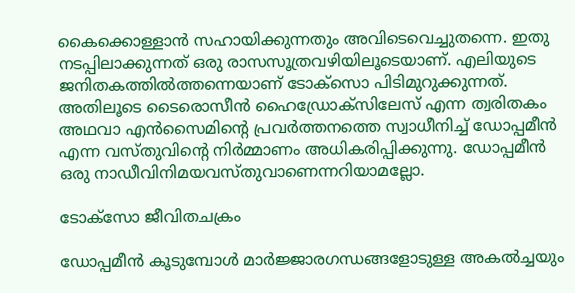കൈക്കൊള്ളാന്‍ സഹായിക്കുന്നതും അവിടെവെച്ചുതന്നെ. ഇതു നടപ്പിലാക്കുന്നത് ഒരു രാസസൂത്രവഴിയിലൂടെയാണ്. എലിയുടെ ജനിതകത്തില്‍ത്തന്നെയാണ് ടോക്‌സൊ പിടിമുറുക്കുന്നത്. അതിലൂടെ ടൈരൊസീന്‍ ഹൈഡ്രോക്‌സിലേസ് എന്ന ത്വരിതകം അഥവാ എന്‍സൈമിന്റെ പ്രവര്‍ത്തനത്തെ സ്വാധീനിച്ച് ഡോപ്പമീന്‍ എന്ന വസ്തുവിന്റെ നിര്‍മ്മാണം അധികരിപ്പിക്കുന്നു. ഡോപ്പമീന്‍ ഒരു നാഡീവിനിമയവസ്തുവാണെന്നറിയാമല്ലോ.

ടോക്‌സോ ജീവിതചക്രം

ഡോപ്പമീന്‍ കൂടുമ്പോള്‍ മാര്‍ജ്ജാരഗന്ധങ്ങളോടുള്ള അകല്‍ച്ചയും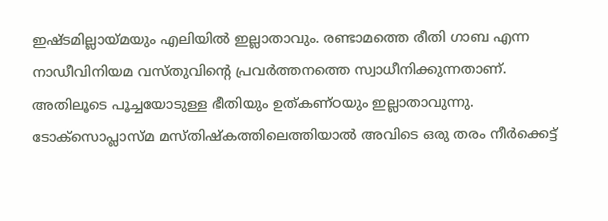ഇഷ്ടമില്ലായ്മയും എലിയില്‍ ഇല്ലാതാവും. രണ്ടാമത്തെ രീതി ഗാബ എന്ന നാഡീവിനിയമ വസ്തുവിന്റെ പ്രവര്‍ത്തനത്തെ സ്വാധീനിക്കുന്നതാണ്. അതിലൂടെ പൂച്ചയോടുള്ള ഭീതിയും ഉത്കണ്ഠയും ഇല്ലാതാവുന്നു. ടോക്‌സൊപ്ലാസ്മ മസ്തിഷ്‌കത്തിലെത്തിയാല്‍ അവിടെ ഒരു തരം നീര്‍ക്കെട്ട്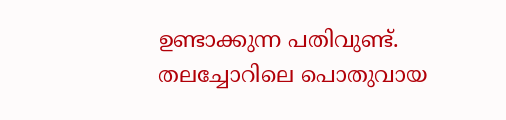ഉണ്ടാക്കുന്ന പതിവുണ്ട്. തലച്ചോറിലെ പൊതുവായ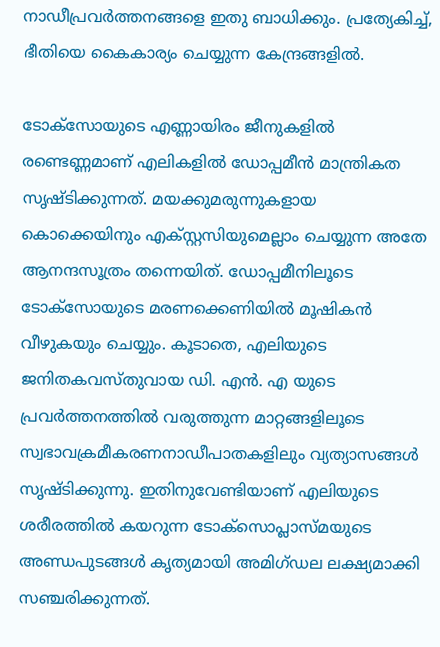നാഡീപ്രവര്‍ത്തനങ്ങളെ ഇതു ബാധിക്കും. പ്രത്യേകിച്ച്, ഭീതിയെ കൈകാര്യം ചെയ്യുന്ന കേന്ദ്രങ്ങളില്‍.

ടോക്‌സോയുടെ എണ്ണായിരം ജീനുകളില്‍ രണ്ടെണ്ണമാണ് എലികളില്‍ ഡോപ്പമീന്‍ മാന്ത്രികത സൃഷ്ടിക്കുന്നത്. മയക്കുമരുന്നുകളായ കൊക്കെയിനും എക്സ്റ്റസിയുമെല്ലാം ചെയ്യുന്ന അതേ ആനന്ദസൂത്രം തന്നെയിത്. ഡോപ്പമീനിലൂടെ ടോക്‌സോയുടെ മരണക്കെണിയില്‍ മൂഷികന്‍ വീഴുകയും ചെയ്യും. കൂടാതെ, എലിയുടെ ജനിതകവസ്തുവായ ഡി. എന്‍. എ യുടെ പ്രവര്‍ത്തനത്തില്‍ വരുത്തുന്ന മാറ്റങ്ങളിലൂടെ സ്വഭാവക്രമീകരണനാഡീപാതകളിലും വ്യത്യാസങ്ങള്‍ സൃഷ്ടിക്കുന്നു. ഇതിനുവേണ്ടിയാണ് എലിയുടെ ശരീരത്തില്‍ കയറുന്ന ടോക്‌സൊപ്ലാസ്മയുടെ അണ്ഡപുടങ്ങള്‍ കൃത്യമായി അമിഗ്ഡല ലക്ഷ്യമാക്കി സഞ്ചരിക്കുന്നത്.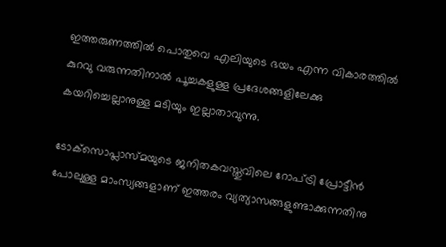ഇത്തരുണത്തില്‍ പൊതുവെ എലിയുടെ ഭയം എന്ന വികാരത്തില്‍ കുറവു വരുന്നതിനാല്‍ പൂച്ചകളുള്ള പ്രദേശങ്ങളിലേക്കു കയറിച്ചെല്ലാനുള്ള മടിയും ഇല്ലാതാവുന്നു.

ടോക്‌സൊപ്ലാസ്മയുടെ ജനിതകവസ്തുവിലെ റോപ്ട്രി പ്രോട്ടീന്‍ പോലുള്ള മാംസ്യങ്ങളാണ് ഇത്തരം വ്യത്യാസങ്ങളുണ്ടാക്കുന്നതിനു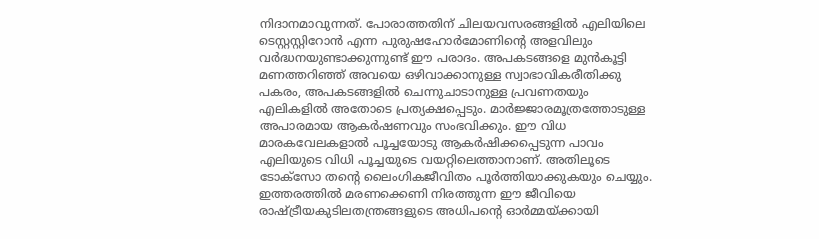നിദാനമാവുന്നത്. പോരാത്തതിന് ചിലയവസരങ്ങളില്‍ എലിയിലെ ടെസ്റ്റസ്റ്റിറോന്‍ എന്ന പുരുഷഹോര്‍മോണിന്റെ അളവിലും വര്‍ദ്ധനയുണ്ടാക്കുന്നുണ്ട് ഈ പരാദം. അപകടങ്ങളെ മുന്‍കൂട്ടി മണത്തറിഞ്ഞ് അവയെ ഒഴിവാക്കാനുള്ള സ്വാഭാവികരീതിക്കു പകരം, അപകടങ്ങളില്‍ ചെന്നുചാടാനുള്ള പ്രവണതയും എലികളില്‍ അതോടെ പ്രത്യക്ഷപ്പെടും. മാര്‍ജ്ജാരമൂത്രത്തോടുള്ള അപാരമായ ആകര്‍ഷണവും സംഭവിക്കും. ഈ വിധ മാരകവേലകളാല്‍ പൂച്ചയോടു ആകര്‍ഷിക്കപ്പെടുന്ന പാവം എലിയുടെ വിധി പൂച്ചയുടെ വയറ്റിലെത്താനാണ്. അതിലൂടെ ടോക്‌സോ തന്റെ ലൈംഗികജീവിതം പൂര്‍ത്തിയാക്കുകയും ചെയ്യും. ഇത്തരത്തില്‍ മരണക്കെണി നിരത്തുന്ന ഈ ജീവിയെ രാഷ്ട്രീയകുടിലതന്ത്രങ്ങളുടെ അധിപന്റെ ഓര്‍മ്മയ്ക്കായി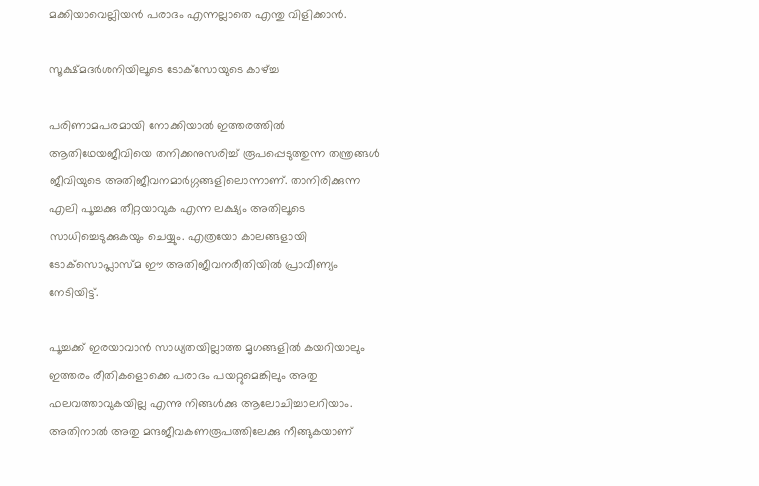മക്കിയാവെല്ലിയന്‍ പരാദം എന്നല്ലാതെ എന്തു വിളിക്കാന്‍.

സൂക്ഷ്മദര്‍ശനിയിലൂടെ ടോക്‌സോയുടെ കാഴ്ച്ച

പരിണാമപരമായി നോക്കിയാല്‍ ഇത്തരത്തില്‍ ആതിഥേയജീവിയെ തനിക്കനുസരിച്ച് രൂപപ്പെടുത്തുന്ന തന്ത്രങ്ങള്‍ ജീവിയുടെ അതിജീവനമാര്‍ഗ്ഗങ്ങളിലൊന്നാണ്. താനിരിക്കുന്ന എലി പൂച്ചക്കു തീറ്റയാവുക എന്ന ലക്ഷ്യം അതിലൂടെ സാധിച്ചെടുക്കുകയും ചെയ്യും. എത്രയോ കാലങ്ങളായി ടോക്‌സൊപ്ലാസ്മ ഈ അതിജീവനരീതിയില്‍ പ്രാവീണ്യം നേടിയിട്ട്.

പൂച്ചക്ക് ഇരയാവാന്‍ സാധ്യതയില്ലാത്ത മൃഗങ്ങളില്‍ കയറിയാലും ഇത്തരം രീതികളൊക്കെ പരാദം പയറ്റുമെങ്കിലും അതു ഫലവത്താവുകയില്ല എന്നു നിങ്ങള്‍ക്കു ആലോചിച്ചാലറിയാം. അതിനാല്‍ അതു മന്ദജീവകണരൂപത്തിലേക്കു നീങ്ങുകയാണ്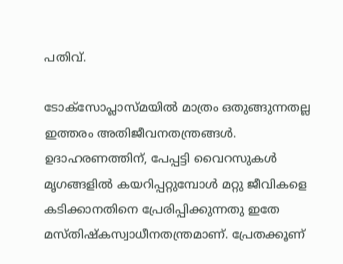പതിവ്.

ടോക്‌സോപ്ലാസ്മയില്‍ മാത്രം ഒതുങ്ങുന്നതല്ല ഇത്തരം അതിജീവനതന്ത്രങ്ങള്‍. ഉദാഹരണത്തിന്, പേപ്പട്ടി വൈറസുകള്‍ മൃഗങ്ങളില്‍ കയറിപ്പറ്റുമ്പോള്‍ മറ്റു ജീവികളെ കടിക്കാനതിനെ പ്രേരിപ്പിക്കുന്നതു ഇതേ മസ്തിഷ്‌കസ്വാധീനതന്ത്രമാണ്. പ്രേതക്കൂണ്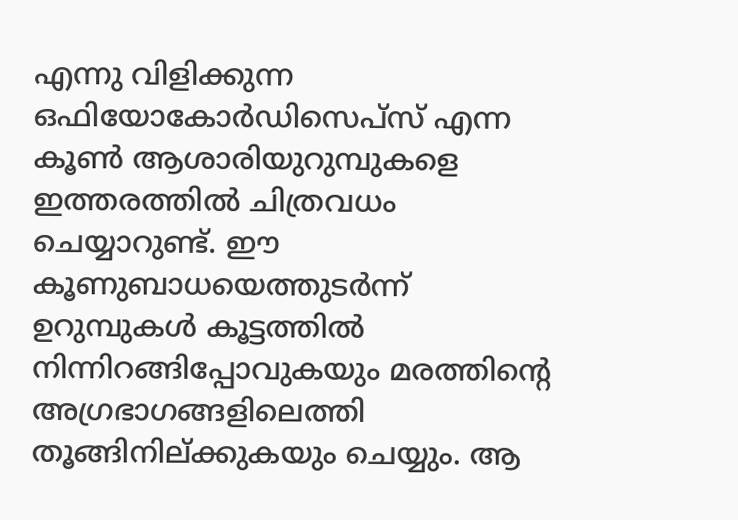എന്നു വിളിക്കുന്ന ഒഫിയോകോര്‍ഡിസെപ്‌സ് എന്ന കൂണ്‍ ആശാരിയുറുമ്പുകളെ ഇത്തരത്തില്‍ ചിത്രവധം ചെയ്യാറുണ്ട്. ഈ കൂണുബാധയെത്തുടര്‍ന്ന് ഉറുമ്പുകള്‍ കൂട്ടത്തില്‍ നിന്നിറങ്ങിപ്പോവുകയും മരത്തിന്റെ അഗ്രഭാഗങ്ങളിലെത്തി തൂങ്ങിനില്ക്കുകയും ചെയ്യും. ആ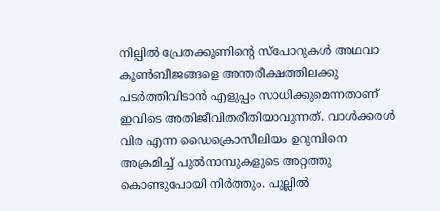നില്പില്‍ പ്രേതക്കൂണിന്റെ സ്‌പോറുകള്‍ അഥവാ കൂണ്‍ബീജങ്ങളെ അന്തരീക്ഷത്തിലക്കു പടര്‍ത്തിവിടാന്‍ എളുപ്പം സാധിക്കുമെന്നതാണ് ഇവിടെ അതിജീവിതരീതിയാവുന്നത്. വാള്‍ക്കരള്‍ വിര എന്ന ഡൈക്രൊസീലിയം ഉറുമ്പിനെ അക്രമിച്ച് പുല്‍നാമ്പുകളുടെ അറ്റത്തു കൊണ്ടുപോയി നിര്‍ത്തും. പുല്ലില്‍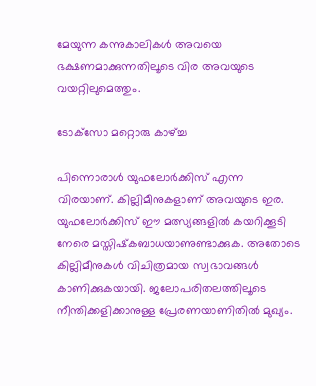മേയുന്ന കന്നുകാലികള്‍ അവയെ ഭക്ഷണമാക്കുന്നതിലൂടെ വിര അവയുടെ വയറ്റിലുമെത്തും.

ടോക്‌സോ മറ്റൊരു കാഴ്ച്ച

പിന്നൊരാള്‍ യുഫലോര്‍ക്കിസ് എന്ന വിരയാണ്. കില്ലിമീനുകളാണ് അവയുടെ ഇര. യുഫലോര്‍ക്കിസ് ഈ മത്സ്യങ്ങളില്‍ കയറിക്കൂടി നേരെ മസ്തിഷ്‌കബാധയാണുണ്ടാക്കുക. അതോടെ കില്ലിമീനുകള്‍ വിചിത്രമായ സ്വഭാവങ്ങള്‍ കാണിക്കുകയായി. ജലോപരിതലത്തിലൂടെ നീന്തിക്കളിക്കാനുള്ള പ്രേരണയാണിതില്‍ മുഖ്യം.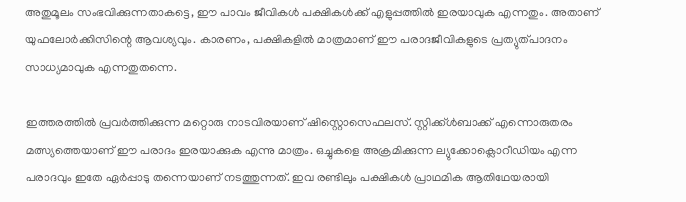അതുമൂലം സംഭവിക്കുന്നതാകട്ടെ, ഈ പാവം ജീവികള്‍ പക്ഷികള്‍ക്ക് എളുപ്പത്തില്‍ ഇരയാവുക എന്നതും. അതാണ് യുഫലോര്‍ക്കിസിന്റെ ആവശ്യവും. കാരണം, പക്ഷികളില്‍ മാത്രമാണ് ഈ പരാദജീവികളുടെ പ്രത്യുത്പാദനം സാധ്യമാവുക എന്നതുതന്നെ.

ഇത്തരത്തില്‍ പ്രവര്‍ത്തിക്കുന്ന മറ്റൊരു നാടവിരയാണ് ഷിസ്റ്റൊസെഫലസ്. സ്റ്റിക്ക്ള്‍ബാക്ക് എന്നൊരുതരം മത്സ്യത്തെയാണ് ഈ പരാദം ഇരയാക്കുക എന്നു മാത്രം. ഒച്ചുകളെ അക്രമിക്കുന്ന ല്യുക്കോക്ലൊറീഡിയം എന്ന പരാദവും ഇതേ ഏര്‍പ്പാടു തന്നെയാണ് നടത്തുന്നത്. ഇവ രണ്ടിലും പക്ഷികള്‍ പ്രാഥമിക ആതിഥേയരായി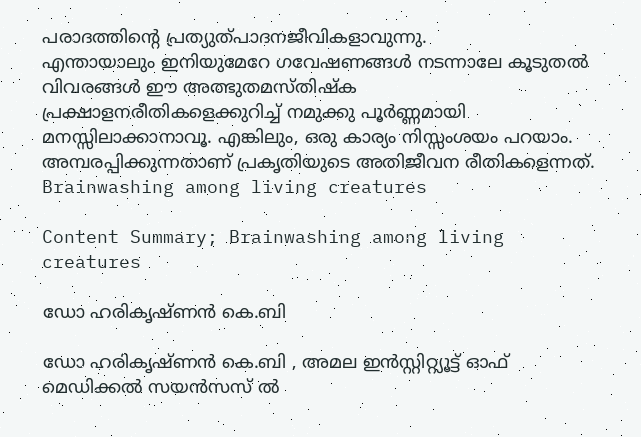പരാദത്തിന്റെ പ്രത്യുത്പാദനജീവികളാവുന്നു.
എന്തായാലും ഇനിയുമേറേ ഗവേഷണങ്ങള്‍ നടന്നാലേ കൂടുതല്‍ വിവരങ്ങള്‍ ഈ അത്ഭുതമസ്തിഷ്‌ക പ്രക്ഷാളനരീതികളെക്കുറിച്ച് നമുക്കു പൂര്‍ണ്ണമായി മനസ്സിലാക്കാനാവൂ. എങ്കിലും, ഒരു കാര്യം നിസ്സംശയം പറയാം. അമ്പരപ്പിക്കുന്നതാണ് പ്രകൃതിയുടെ അതിജീവന രീതികളെന്നത്.  Brainwashing among living creatures

Content Summary; Brainwashing among living creatures

ഡോ ഹരികൃഷ്ണൻ കെ.ബി

ഡോ ഹരികൃഷ്ണൻ കെ.ബി , അമല ഇൻസ്റ്റിറ്റ്യൂട്ട് ഓഫ് മെഡിക്കൽ സയൻസസ് ൽ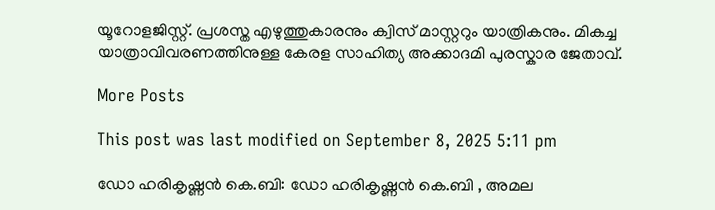യൂറോളജിസ്റ്റ്. പ്രശസ്ത എഴുത്തുകാരനും ക്വിസ് മാസ്റ്ററും യാത്രികനും. മികച്ച യാത്രാവിവരണത്തിനുള്ള കേരള സാഹിത്യ അക്കാദമി പുരസ്കാര ജേതാവ്.

More Posts

This post was last modified on September 8, 2025 5:11 pm

ഡോ ഹരികൃഷ്ണൻ കെ.ബി: ഡോ ഹരികൃഷ്ണൻ കെ.ബി , അമല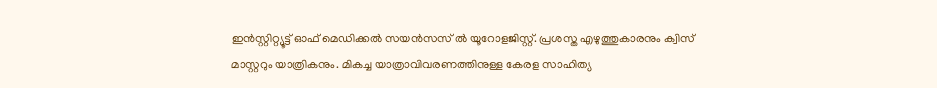ഇൻസ്റ്റിറ്റ്യൂട്ട് ഓഫ് മെഡിക്കൽ സയൻസസ് ൽ യൂറോളജിസ്റ്റ്. പ്രശസ്ത എഴുത്തുകാരനും ക്വിസ് മാസ്റ്ററും യാത്രികനും. മികച്ച യാത്രാവിവരണത്തിനുള്ള കേരള സാഹിത്യ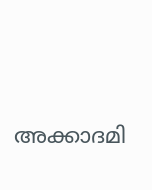അക്കാദമി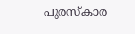പുരസ്കാര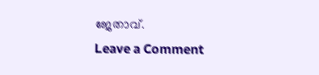ജേതാവ്.
Leave a Comment